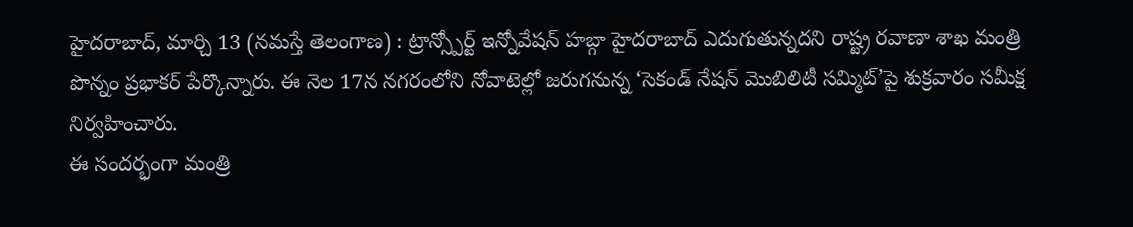హైదరాబాద్, మార్చి 13 (నమస్తే తెలంగాణ) : ట్రాన్స్పోర్ట్ ఇన్నోవేషన్ హబ్గా హైదరాబాద్ ఎదుగుతున్నదని రాష్ట్ర రవాణా శాఖ మంత్రి పొన్నం ప్రభాకర్ పేర్కొన్నారు. ఈ నెల 17న నగరంలోని నోవాటెల్లో జరుగనున్న ‘సెకండ్ నేషన్ మొబిలిటీ సమ్మిట్’పై శుక్రవారం సమీక్ష నిర్వహించారు.
ఈ సందర్భంగా మంత్రి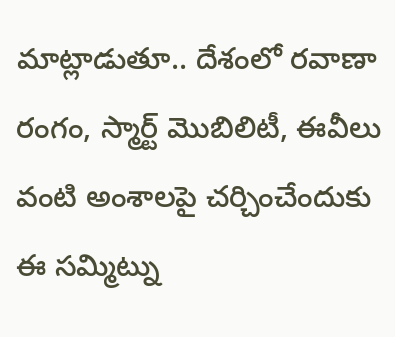మాట్లాడుతూ.. దేశంలో రవాణా రంగం, స్మార్ట్ మొబిలిటీ, ఈవీలు వంటి అంశాలపై చర్చించేందుకు ఈ సమ్మిట్ను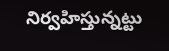నిర్వహిస్తున్నట్టు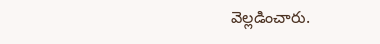వెల్లడించారు.